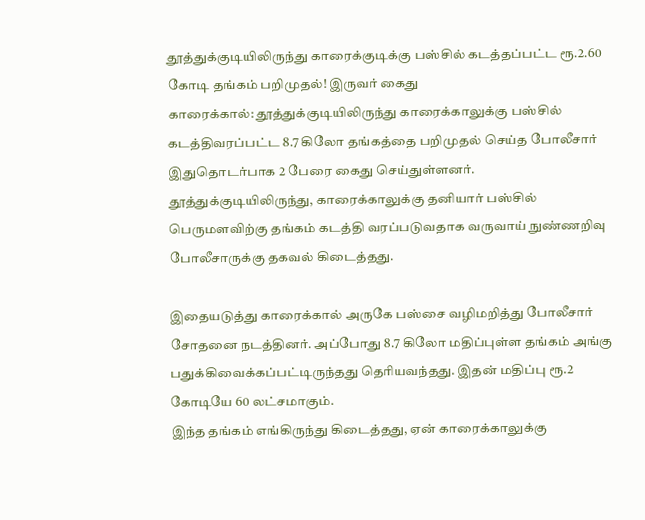தூத்துக்குடியிலிருந்து காரைக்குடிக்கு பஸ்சில் கடத்தப்பட்ட ரூ.2.60 கோடி தங்கம் பறிமுதல்! இருவர் கைது
காரைக்கால்: தூத்துக்குடியிலிருந்து காரைக்காலுக்கு பஸ்சில் கடத்திவரப்பட்ட 8.7 கிலோ தங்கத்தை பறிமுதல் செய்த போலீசார் இதுதொடர்பாக 2 பேரை கைது செய்துள்ளனர்.
தூத்துக்குடியிலிருந்து, காரைக்காலுக்கு தனியார் பஸ்சில் பெருமளவிற்கு தங்கம் கடத்தி வரப்படுவதாக வருவாய் நுண்ணறிவு போலீசாருக்கு தகவல் கிடைத்தது.

இதையடுத்து காரைக்கால் அருகே பஸ்சை வழிமறித்து போலீசார் சோதனை நடத்தினர். அப்போது 8.7 கிலோ மதிப்புள்ள தங்கம் அங்கு பதுக்கிவைக்கப்பட்டிருந்தது தெரியவந்தது. இதன் மதிப்பு ரூ.2 கோடியே 60 லட்சமாகும்.
இந்த தங்கம் எங்கிருந்து கிடைத்தது, ஏன் காரைக்காலுக்கு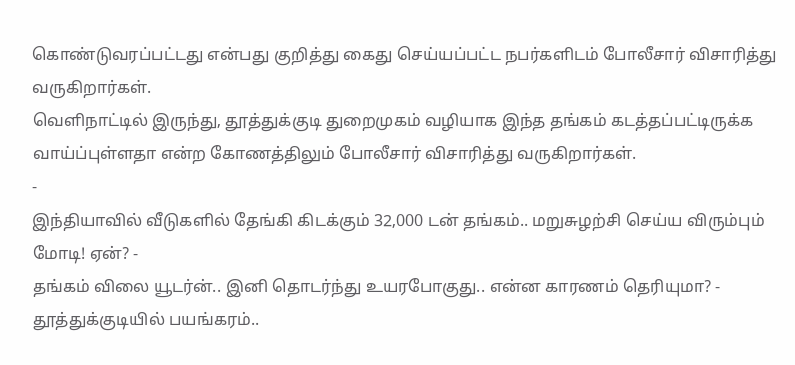கொண்டுவரப்பட்டது என்பது குறித்து கைது செய்யப்பட்ட நபர்களிடம் போலீசார் விசாரித்து வருகிறார்கள்.
வெளிநாட்டில் இருந்து, தூத்துக்குடி துறைமுகம் வழியாக இந்த தங்கம் கடத்தப்பட்டிருக்க வாய்ப்புள்ளதா என்ற கோணத்திலும் போலீசார் விசாரித்து வருகிறார்கள்.
-
இந்தியாவில் வீடுகளில் தேங்கி கிடக்கும் 32,000 டன் தங்கம்.. மறுசுழற்சி செய்ய விரும்பும் மோடி! ஏன்? -
தங்கம் விலை யூடர்ன்.. இனி தொடர்ந்து உயரபோகுது.. என்ன காரணம் தெரியுமா? -
தூத்துக்குடியில் பயங்கரம்..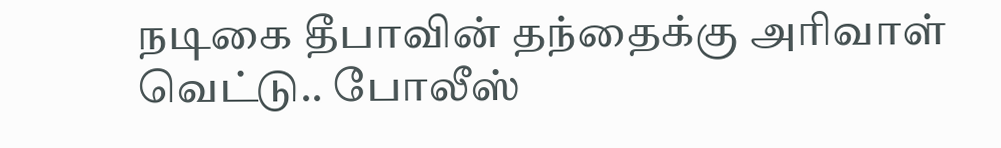நடிகை தீபாவின் தந்தைக்கு அரிவாள் வெட்டு.. போலீஸ்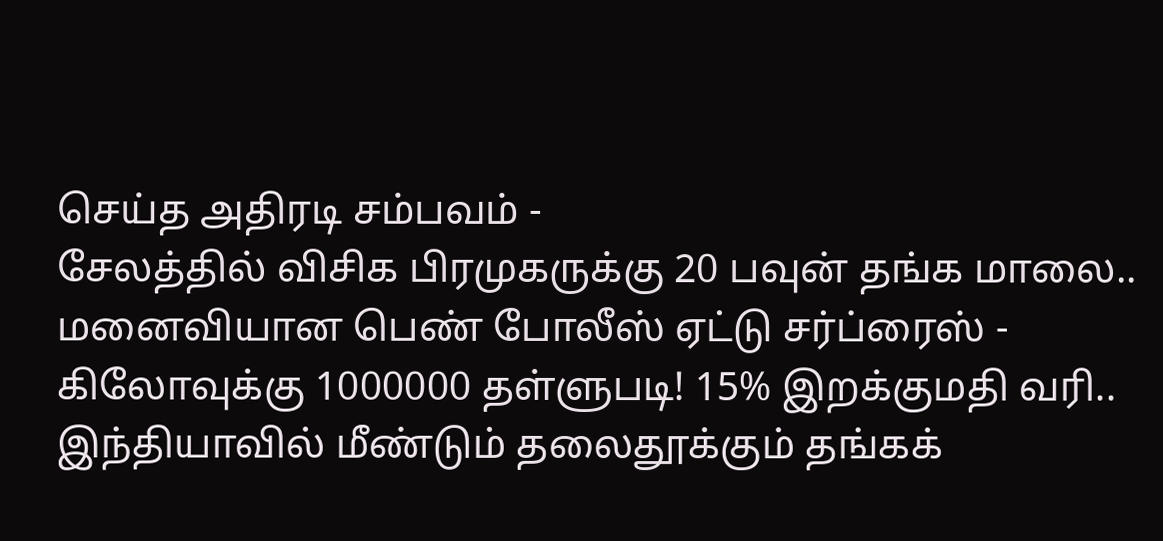செய்த அதிரடி சம்பவம் -
சேலத்தில் விசிக பிரமுகருக்கு 20 பவுன் தங்க மாலை.. மனைவியான பெண் போலீஸ் ஏட்டு சர்ப்ரைஸ் -
கிலோவுக்கு 1000000 தள்ளுபடி! 15% இறக்குமதி வரி.. இந்தியாவில் மீண்டும் தலைதூக்கும் தங்கக்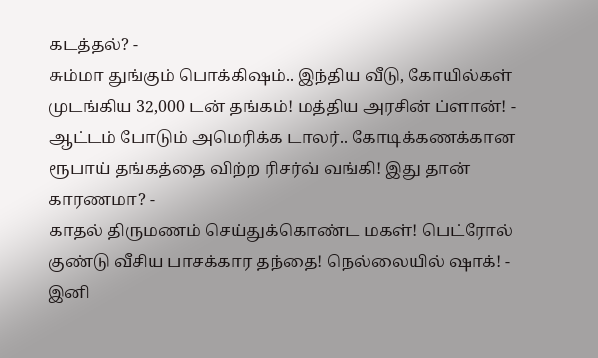கடத்தல்? -
சும்மா துங்கும் பொக்கிஷம்.. இந்திய வீடு, கோயில்கள் முடங்கிய 32,000 டன் தங்கம்! மத்திய அரசின் ப்ளான்! -
ஆட்டம் போடும் அமெரிக்க டாலர்.. கோடிக்கணக்கான ரூபாய் தங்கத்தை விற்ற ரிசர்வ் வங்கி! இது தான் காரணமா? -
காதல் திருமணம் செய்துக்கொண்ட மகள்! பெட்ரோல் குண்டு வீசிய பாசக்கார தந்தை! நெல்லையில் ஷாக்! -
இனி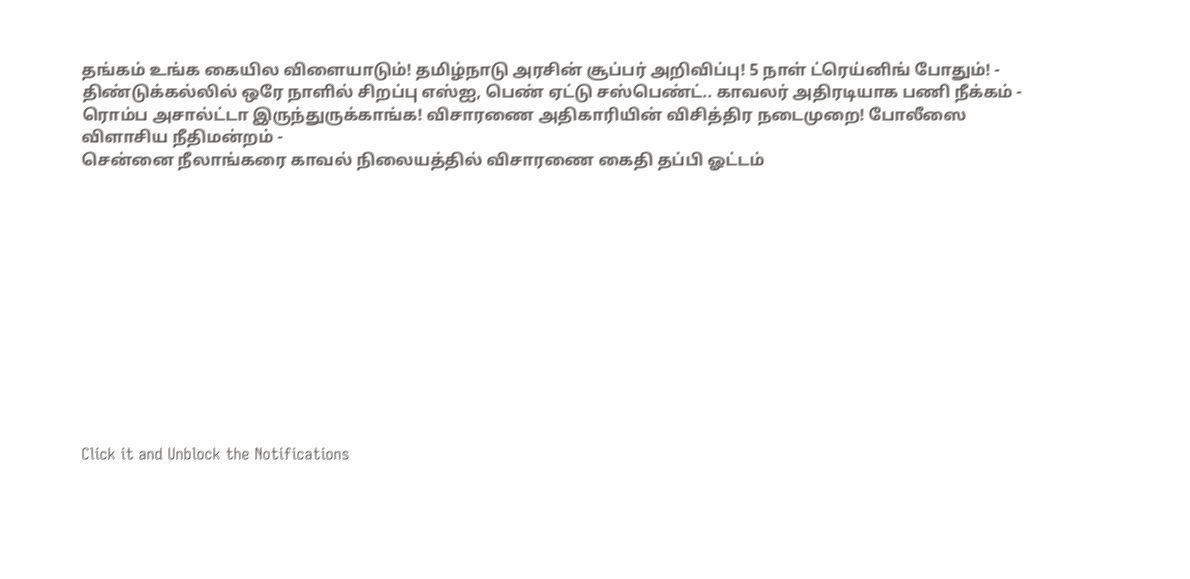தங்கம் உங்க கையில விளையாடும்! தமிழ்நாடு அரசின் சூப்பர் அறிவிப்பு! 5 நாள் ட்ரெய்னிங் போதும்! -
திண்டுக்கல்லில் ஒரே நாளில் சிறப்பு எஸ்ஐ, பெண் ஏட்டு சஸ்பெண்ட்.. காவலர் அதிரடியாக பணி நீக்கம் -
ரொம்ப அசால்ட்டா இருந்துருக்காங்க! விசாரணை அதிகாரியின் விசித்திர நடைமுறை! போலீஸை விளாசிய நீதிமன்றம் -
சென்னை நீலாங்கரை காவல் நிலையத்தில் விசாரணை கைதி தப்பி ஓட்டம்












Click it and Unblock the Notifications